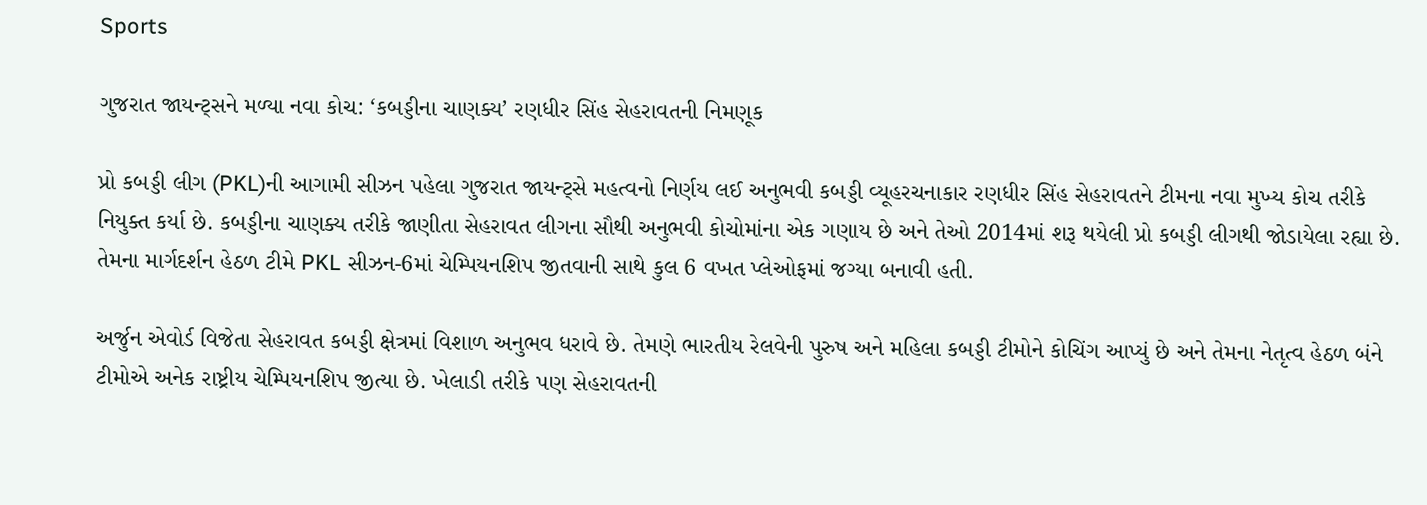Sports

ગુજરાત જાયન્ટ્સને મળ્યા નવા કોચ: ‘કબડ્ડીના ચાણક્ય’ રણધીર સિંહ સેહરાવતની નિમણૂક

પ્રો કબડ્ડી લીગ (PKL)ની આગામી સીઝન પહેલા ગુજરાત જાયન્ટ્સે મહત્વનો નિર્ણય લઈ અનુભવી કબડ્ડી વ્યૂહરચનાકાર રણધીર સિંહ સેહરાવતને ટીમના નવા મુખ્ય કોચ તરીકે નિયુક્ત કર્યા છે. કબડ્ડીના ચાણક્ય તરીકે જાણીતા સેહરાવત લીગના સૌથી અનુભવી કોચોમાંના એક ગણાય છે અને તેઓ 2014માં શરૂ થયેલી પ્રો કબડ્ડી લીગથી જોડાયેલા રહ્યા છે. તેમના માર્ગદર્શન હેઠળ ટીમે PKL સીઝન-6માં ચેમ્પિયનશિપ જીતવાની સાથે કુલ 6 વખત પ્લેઓફમાં જગ્યા બનાવી હતી.

અર્જુન એવોર્ડ વિજેતા સેહરાવત કબડ્ડી ક્ષેત્રમાં વિશાળ અનુભવ ધરાવે છે. તેમણે ભારતીય રેલવેની પુરુષ અને મહિલા કબડ્ડી ટીમોને કોચિંગ આપ્યું છે અને તેમના નેતૃત્વ હેઠળ બંને ટીમોએ અનેક રાષ્ટ્રીય ચેમ્પિયનશિપ જીત્યા છે. ખેલાડી તરીકે પણ સેહરાવતની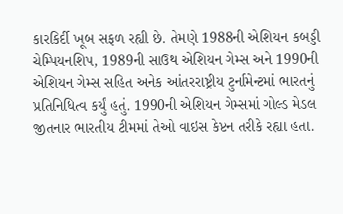કારકિર્દી ખૂબ સફળ રહ્યી છે. તેમણે 1988ની એશિયન કબડ્ડી ચેમ્પિયનશિપ, 1989ની સાઉથ એશિયન ગેમ્સ અને 1990ની એશિયન ગેમ્સ સહિત અનેક આંતરરાષ્ટ્રીય ટુર્નામેન્ટમાં ભારતનું પ્રતિનિધિત્વ કર્યું હતું. 1990ની એશિયન ગેમ્સમાં ગોલ્ડ મેડલ જીતનાર ભારતીય ટીમમાં તેઓ વાઇસ કેપ્ટન તરીકે રહ્યા હતા.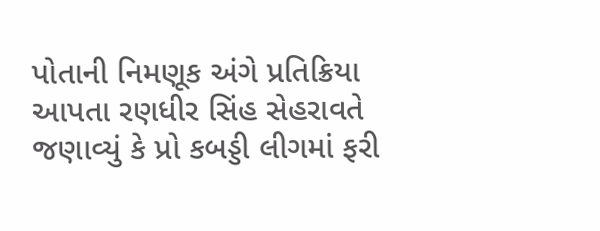પોતાની નિમણૂક અંગે પ્રતિક્રિયા આપતા રણધીર સિંહ સેહરાવતે જણાવ્યું કે પ્રો કબડ્ડી લીગમાં ફરી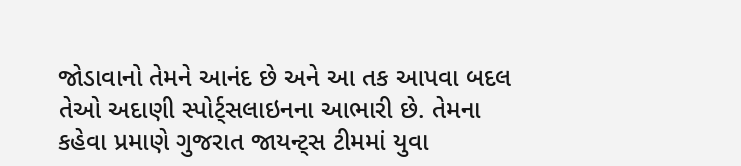જોડાવાનો તેમને આનંદ છે અને આ તક આપવા બદલ તેઓ અદાણી સ્પોર્ટ્સલાઇનના આભારી છે. તેમના કહેવા પ્રમાણે ગુજરાત જાયન્ટ્સ ટીમમાં યુવા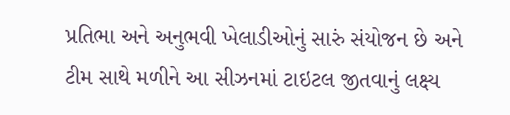પ્રતિભા અને અનુભવી ખેલાડીઓનું સારું સંયોજન છે અને ટીમ સાથે મળીને આ સીઝનમાં ટાઇટલ જીતવાનું લક્ષ્ય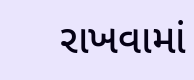રાખવામાં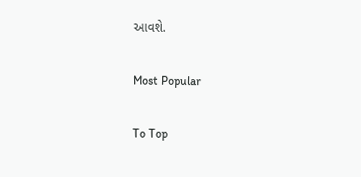આવશે.

Most Popular

To Top